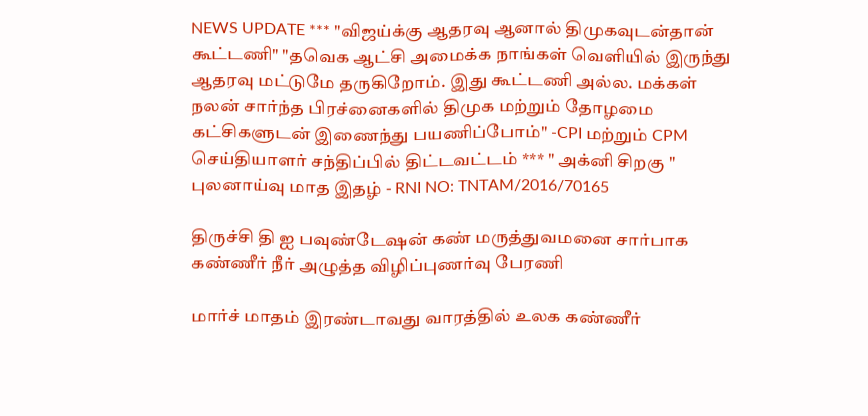NEWS UPDATE *** "விஜய்க்கு ஆதரவு ஆனால் திமுகவுடன்தான் கூட்டணி" "தவெக ஆட்சி அமைக்க நாங்கள் வெளியில் இருந்து ஆதரவு மட்டுமே தருகிறோம். இது கூட்டணி அல்ல. மக்கள் நலன் சார்ந்த பிரச்னைகளில் திமுக மற்றும் தோழமை கட்சிகளுடன் இணைந்து பயணிப்போம்" -CPI மற்றும் CPM செய்தியாளர் சந்திப்பில் திட்டவட்டம் *** " அக்னி சிறகு " புலனாய்வு மாத இதழ் - RNI NO: TNTAM/2016/70165

திருச்சி தி ஐ பவுண்டேஷன் கண் மருத்துவமனை சார்பாக கண்ணீர் நீர் அழுத்த விழிப்புணர்வு பேரணி

மார்ச் மாதம் இரண்டாவது வாரத்தில் உலக கண்ணீர்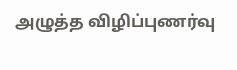அழுத்த விழிப்புணர்வு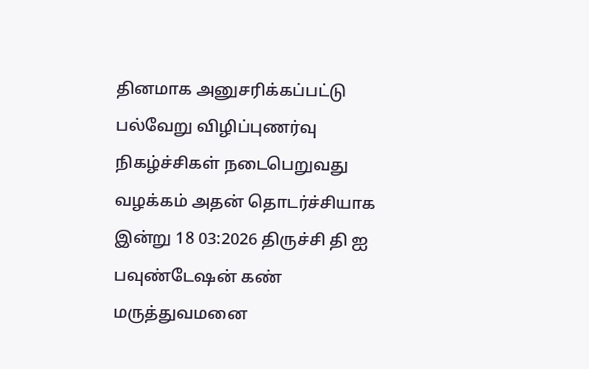தினமாக அனுசரிக்கப்பட்டு பல்வேறு விழிப்புணர்வு நிகழ்ச்சிகள் நடைபெறுவது வழக்கம் அதன் தொடர்ச்சியாக இன்று 18 03:2026 திருச்சி தி ஐ பவுண்டேஷன் கண் மருத்துவமனை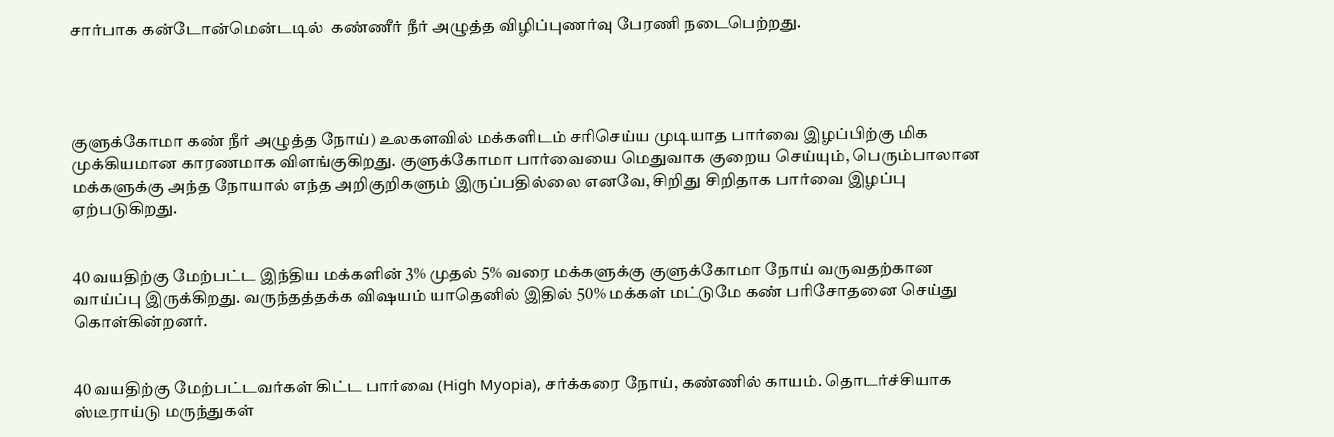சார்பாக கன்டோன்மென்டடில்  கண்ணீர் நீர் அழுத்த விழிப்புணர்வு பேரணி நடைபெற்றது.




குளுக்கோமா கண் நீர் அழுத்த நோய்) உலகளவில் மக்களிடம் சரிசெய்ய முடியாத பார்வை இழப்பிற்கு மிக முக்கியமான காரணமாக விளங்குகிறது. குளுக்கோமா பார்வையை மெதுவாக குறைய செய்யும், பெரும்பாலான மக்களுக்கு அந்த நோயால் எந்த அறிகுறிகளும் இருப்பதில்லை எனவே, சிறிது சிறிதாக பார்வை இழப்பு ஏற்படுகிறது.


40 வயதிற்கு மேற்பட்ட இந்திய மக்களின் 3% முதல் 5% வரை மக்களுக்கு குளுக்கோமா நோய் வருவதற்கான வாய்ப்பு இருக்கிறது. வருந்தத்தக்க விஷயம் யாதெனில் இதில் 50% மக்கள் மட்டுமே கண் பரிசோதனை செய்து கொள்கின்றனர்.


40 வயதிற்கு மேற்பட்டவர்கள் கிட்ட பார்வை (High Myopia), சர்க்கரை நோய், கண்ணில் காயம். தொடர்ச்சியாக ஸ்டீராய்டு மருந்துகள்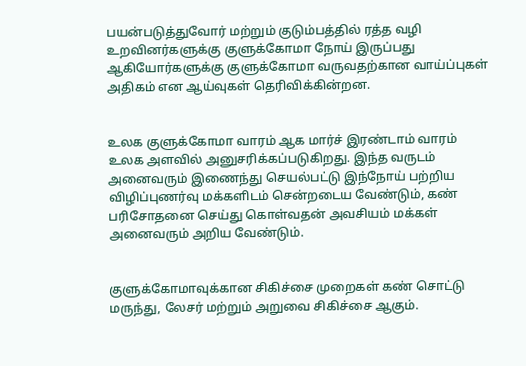பயன்படுத்துவோர் மற்றும் குடும்பத்தில் ரத்த வழி உறவினர்களுக்கு குளுக்கோமா நோய் இருப்பது ஆகியோர்களுக்கு குளுக்கோமா வருவதற்கான வாய்ப்புகள் அதிகம் என ஆய்வுகள் தெரிவிக்கின்றன.


உலக குளுக்கோமா வாரம் ஆக மார்ச் இரண்டாம் வாரம் உலக அளவில் அனுசரிக்கப்படுகிறது. இந்த வருடம் அனைவரும் இணைந்து செயல்பட்டு இந்நோய் பற்றிய விழிப்புணர்வு மக்களிடம் சென்றடைய வேண்டும், கண் பரிசோதனை செய்து கொள்வதன் அவசியம் மக்கள் அனைவரும் அறிய வேண்டும்.


குளுக்கோமாவுக்கான சிகிச்சை முறைகள் கண் சொட்டு மருந்து, லேசர் மற்றும் அறுவை சிகிச்சை ஆகும்.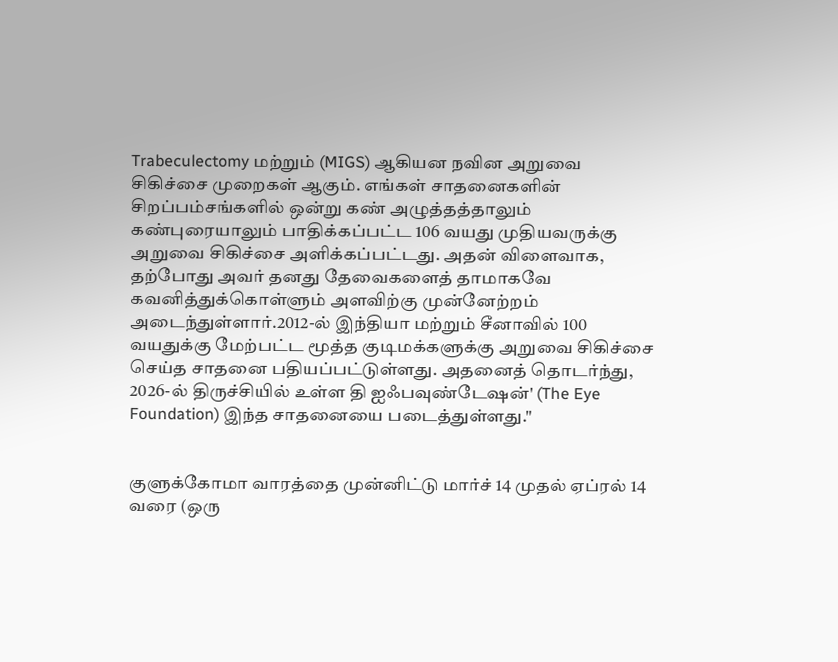Trabeculectomy மற்றும் (MIGS) ஆகியன நவின அறுவை சிகிச்சை முறைகள் ஆகும். எங்கள் சாதனைகளின் சிறப்பம்சங்களில் ஒன்று கண் அழுத்தத்தாலும் கண்புரையாலும் பாதிக்கப்பட்ட 106 வயது முதியவருக்கு அறுவை சிகிச்சை அளிக்கப்பட்டது. அதன் விளைவாக, தற்போது அவர் தனது தேவைகளைத் தாமாகவே கவனித்துக்கொள்ளும் அளவிற்கு முன்னேற்றம் அடைந்துள்ளார்.2012-ல் இந்தியா மற்றும் சீனாவில் 100 வயதுக்கு மேற்பட்ட மூத்த குடிமக்களுக்கு அறுவை சிகிச்சை செய்த சாதனை பதியப்பட்டுள்ளது. அதனைத் தொடர்ந்து, 2026-ல் திருச்சியில் உள்ள தி ஐஃபவுண்டேஷன்' (The Eye Foundation) இந்த சாதனையை படைத்துள்ளது."


குளுக்கோமா வாரத்தை முன்னிட்டு மார்ச் 14 முதல் ஏப்ரல் 14 வரை (ஒரு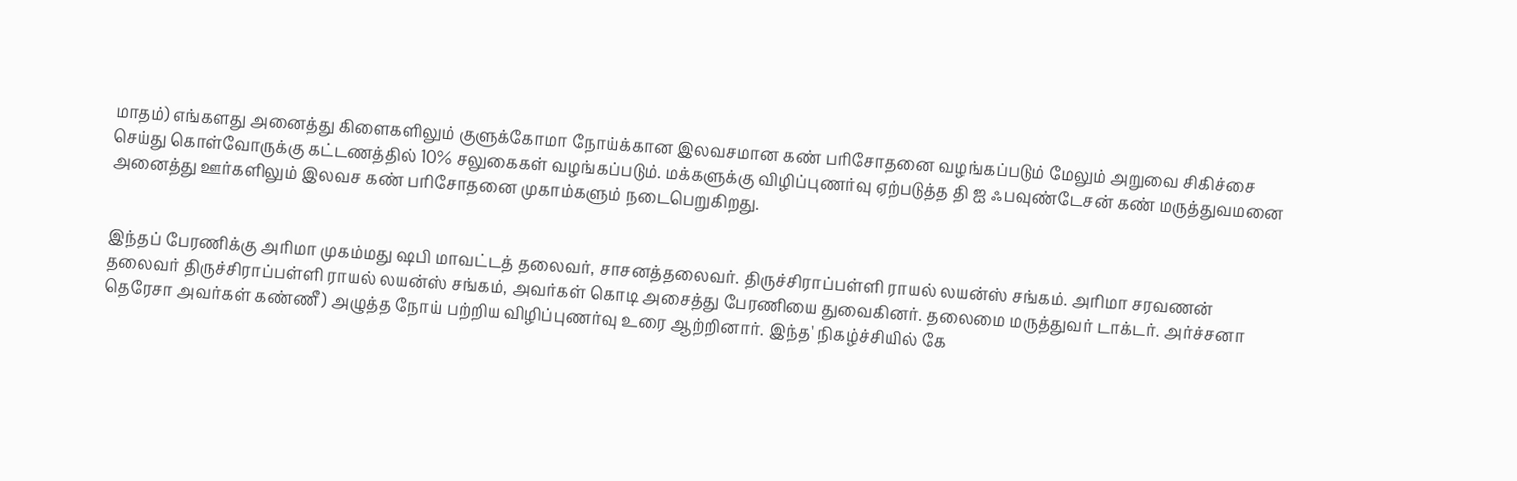மாதம்) எங்களது அனைத்து கிளைகளிலும் குளுக்கோமா நோய்க்கான இலவசமான கண் பரிசோதனை வழங்கப்படும் மேலும் அறுவை சிகிச்சை செய்து கொள்வோருக்கு கட்டணத்தில் 10% சலுகைகள் வழங்கப்படும். மக்களுக்கு விழிப்புணர்வு ஏற்படுத்த தி ஐ ஃபவுண்டேசன் கண் மருத்துவமனை அனைத்து ஊர்களிலும் இலவச கண் பரிசோதனை முகாம்களும் நடைபெறுகிறது.


இந்தப் பேரணிக்கு அரிமா முகம்மது ஷபி மாவட்டத் தலைவர், சாசனத்தலைவர். திருச்சிராப்பள்ளி ராயல் லயன்ஸ் சங்கம். அரிமா சரவணன் தலைவர் திருச்சிராப்பள்ளி ராயல் லயன்ஸ் சங்கம், அவர்கள் கொடி அசைத்து பேரணியை துவைகினர். தலைமை மருத்துவர் டாக்டர். அர்ச்சனா தெரேசா அவர்கள் கண்ணீ) அழுத்த நோய் பற்றிய விழிப்புணர்வு உரை ஆற்றினார். இந்த' நிகழ்ச்சியில் கே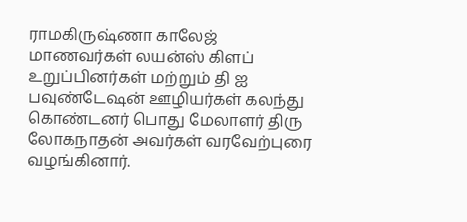ராமகிருஷ்ணா காலேஜ் மாணவர்கள் லயன்ஸ் கிளப் உறுப்பினர்கள் மற்றும் தி ஐ பவுண்டேஷன் ஊழியர்கள் கலந்து கொண்டனர் பொது மேலாளர் திரு லோகநாதன் அவர்கள் வரவேற்புரை வழங்கினார்.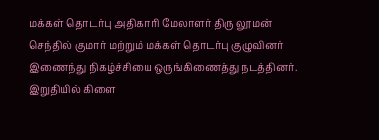மக்கள் தொடர்பு அதிகாரி மேலாளர் திரு லூமன் செந்தில் குமார் மற்றும் மக்கள் தொடர்பு குழுவினர் இணைந்து நிகழ்ச்சியை ஒருங்கிணைத்து நடத்தினர். இறுதியில் கிளை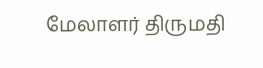மேலாளர் திருமதி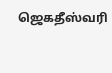ஜெகதீஸ்வரி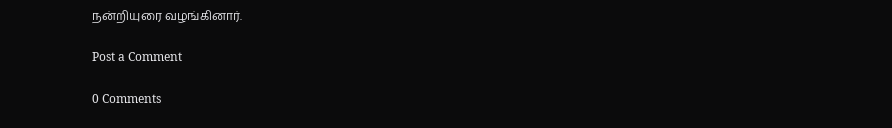நன்றியுரை வழங்கினார்.

Post a Comment

0 Comments